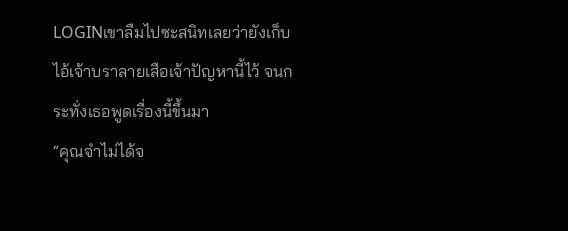LOGINเขาลืมไปซะสนิทเลยว่ายังเก็บไอ้เจ้าบราลายเสือเจ้าปัญหานี้ไว้ จนกระทั่งเธอพูดเรื่องนี้ขึ้นมา
“คุณจำไม่ได้จ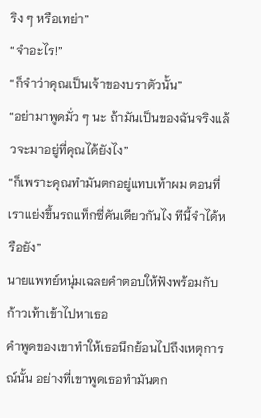ริง ๆ หรือเทย่า”
“จำอะไร!”
“ก็จำว่าคุณเป็นเจ้าของบราตัวนั้น”
“อย่ามาพูดมั่ว ๆ นะ ถ้ามันเป็นของฉันจริงแล้วจะมาอยู่ที่คุณได้ยังไง”
“ก็เพราะคุณทำมันตกอยู่แทบเท้าผม ตอนที่เราแย่งขึ้นรถแท็กซี่คันเดียวกันไง ทีนี้จำได้หรือยัง”
นายแพทย์หนุ่มเฉลยคำตอบให้ฟังพร้อมกับก้าวเท้าเข้าไปหาเธอ
คำพูดของเขาทำให้เธอนึกย้อนไปถึงเหตุการณ์นั้น อย่างที่เขาพูดเธอทำมันตก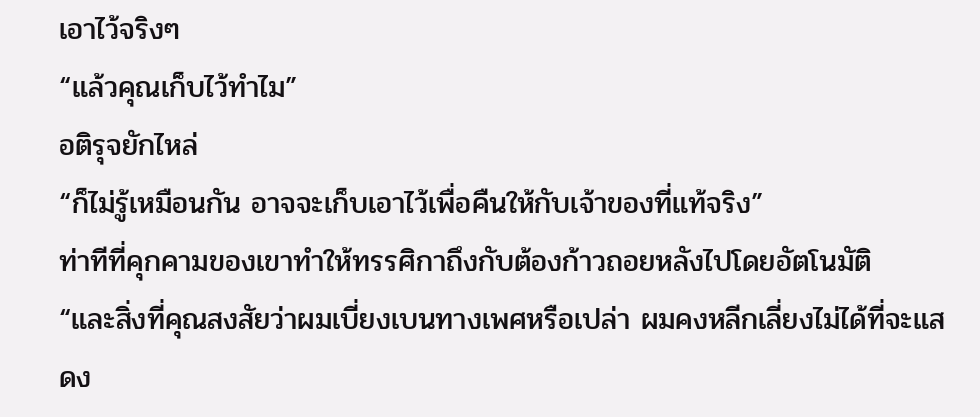เอาไว้จริงๆ
“แล้วคุณเก็บไว้ทำไม”
อติรุจยักไหล่
“ก็ไม่รู้เหมือนกัน อาจจะเก็บเอาไว้เพื่อคืนให้กับเจ้าของที่แท้จริง”
ท่าทีที่คุกคามของเขาทำให้ทรรศิกาถึงกับต้องก้าวถอยหลังไปโดยอัตโนมัติ
“และสิ่งที่คุณสงสัยว่าผมเบี่ยงเบนทางเพศหรือเปล่า ผมคงหลีกเลี่ยงไม่ได้ที่จะแสดง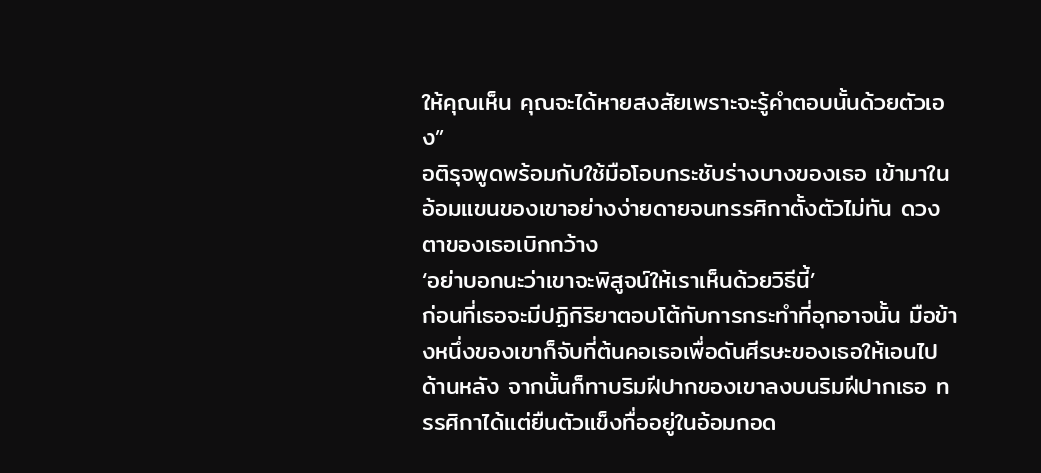ให้คุณเห็น คุณจะได้หายสงสัยเพราะจะรู้คำตอบนั้นด้วยตัวเอง”
อติรุจพูดพร้อมกับใช้มือโอบกระชับร่างบางของเธอ เข้ามาในอ้อมแขนของเขาอย่างง่ายดายจนทรรศิกาตั้งตัวไม่ทัน ดวงตาของเธอเบิกกว้าง
‘อย่าบอกนะว่าเขาจะพิสูจน์ให้เราเห็นด้วยวิธีนี้’
ก่อนที่เธอจะมีปฏิกิริยาตอบโต้กับการกระทำที่อุกอาจนั้น มือข้างหนึ่งของเขาก็จับที่ต้นคอเธอเพื่อดันศีรษะของเธอให้เอนไปด้านหลัง จากนั้นก็ทาบริมฝีปากของเขาลงบนริมฝีปากเธอ ทรรศิกาได้แต่ยืนตัวแข็งทื่ออยู่ในอ้อมกอด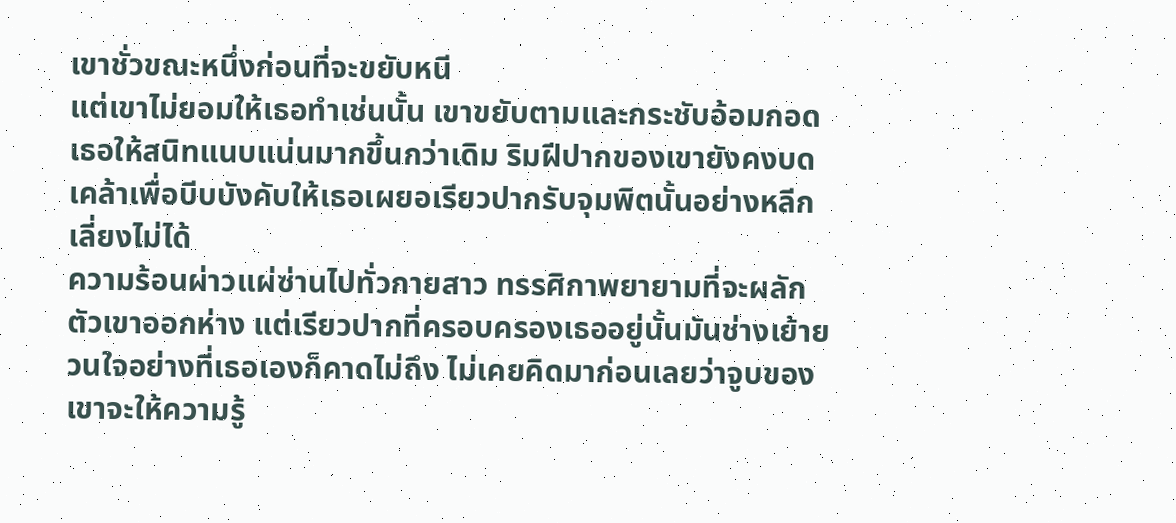เขาชั่วขณะหนึ่งก่อนที่จะขยับหนี
แต่เขาไม่ยอมให้เธอทำเช่นนั้น เขาขยับตามและกระชับอ้อมกอดเธอให้สนิทแนบแน่นมากขึ้นกว่าเดิม ริมฝีปากของเขายังคงบดเคล้าเพื่อบีบบังคับให้เธอเผยอเรียวปากรับจุมพิตนั้นอย่างหลีกเลี่ยงไม่ได้
ความร้อนผ่าวแผ่ซ่านไปทั่วกายสาว ทรรศิกาพยายามที่จะผลักตัวเขาออกห่าง แต่เรียวปากที่ครอบครองเธออยู่นั้นมันช่างเย้ายวนใจอย่างที่เธอเองก็คาดไม่ถึง ไม่เคยคิดมาก่อนเลยว่าจูบของเขาจะให้ความรู้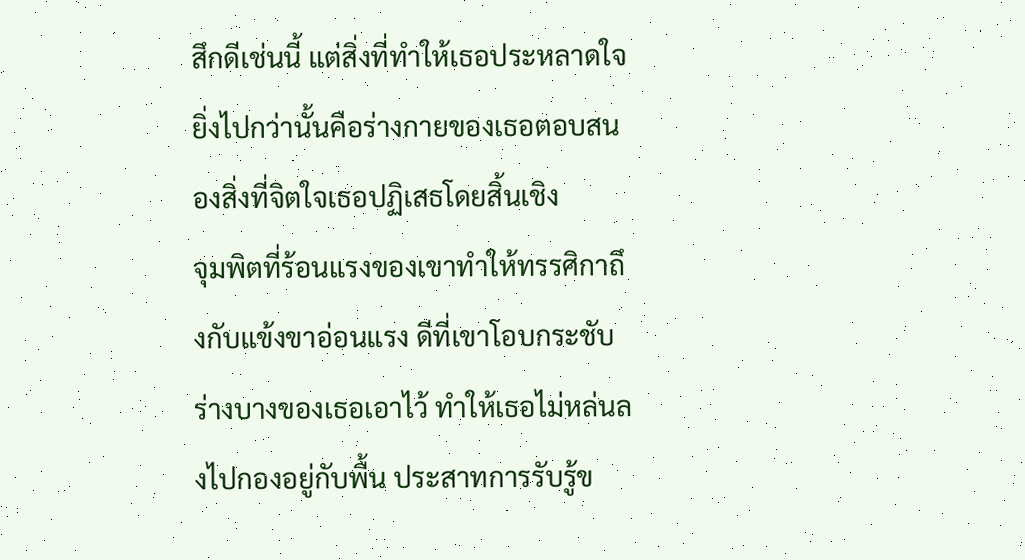สึกดีเช่นนี้ แต่สิ่งที่ทำให้เธอประหลาดใจยิ่งไปกว่านั้นคือร่างกายของเธอตอบสนองสิ่งที่จิตใจเธอปฏิเสธโดยสิ้นเชิง
จุมพิตที่ร้อนแรงของเขาทำให้ทรรศิกาถึงกับแข้งขาอ่อนแรง ดีที่เขาโอบกระชับร่างบางของเธอเอาไว้ ทำให้เธอไม่หล่นลงไปกองอยู่กับพื้น ประสาทการรับรู้ข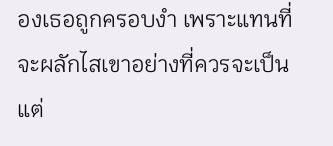องเธอถูกครอบงำ เพราะแทนที่จะผลักไสเขาอย่างที่ควรจะเป็น แต่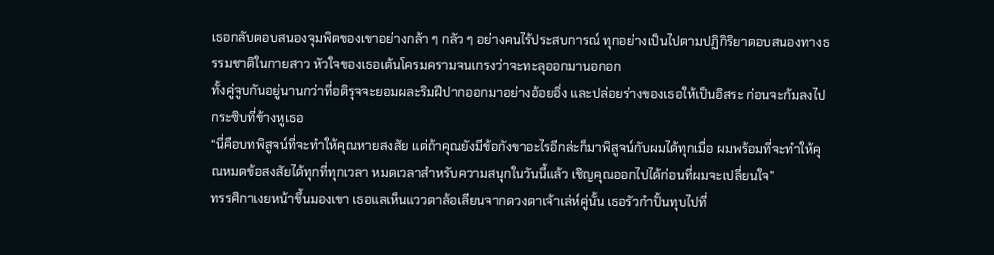เธอกลับตอบสนองจุมพิตของเขาอย่างกล้า ๆ กลัว ๆ อย่างคนไร้ประสบการณ์ ทุกอย่างเป็นไปตามปฏิกิริยาตอบสนองทางธรรมชาติในกายสาว หัวใจของเธอเต้นโครมครามจนเกรงว่าจะทะลุออกมานอกอก
ทั้งคู่จูบกันอยู่นานกว่าที่อติรุจจะยอมผละริมฝีปากออกมาอย่างอ้อยอิ่ง และปล่อยร่างของเธอให้เป็นอิสระ ก่อนจะก้มลงไปกระซิบที่ข้างหูเธอ
“นี่คือบทพิสูจน์ที่จะทำให้คุณหายสงสัย แต่ถ้าคุณยังมีข้อกังขาอะไรอีกล่ะก็มาพิสูจน์กับผมได้ทุกเมื่อ ผมพร้อมที่จะทำให้คุณหมดข้อสงสัยได้ทุกที่ทุกเวลา หมดเวลาสำหรับความสนุกในวันนี้แล้ว เชิญคุณออกไปได้ก่อนที่ผมจะเปลี่ยนใจ”
ทรรศิกาเงยหน้าขึ้นมองเขา เธอแลเห็นแววตาล้อเลียนจากดวงตาเจ้าเล่ห์คู่นั้น เธอรัวกำปั้นทุบไปที่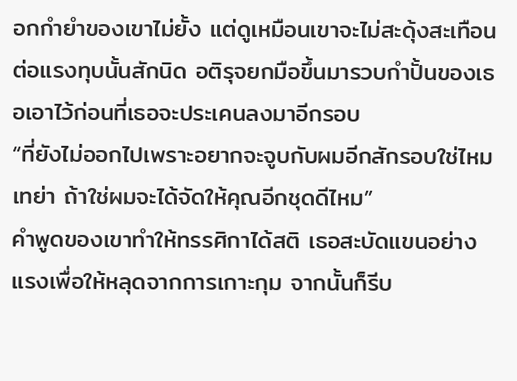อกกำยำของเขาไม่ยั้ง แต่ดูเหมือนเขาจะไม่สะดุ้งสะเทือนต่อแรงทุบนั้นสักนิด อติรุจยกมือขึ้นมารวบกำปั้นของเธอเอาไว้ก่อนที่เธอจะประเคนลงมาอีกรอบ
“ที่ยังไม่ออกไปเพราะอยากจะจูบกับผมอีกสักรอบใช่ไหมเทย่า ถ้าใช่ผมจะได้จัดให้คุณอีกชุดดีไหม”
คำพูดของเขาทำให้ทรรศิกาได้สติ เธอสะบัดแขนอย่างแรงเพื่อให้หลุดจากการเกาะกุม จากนั้นก็รีบ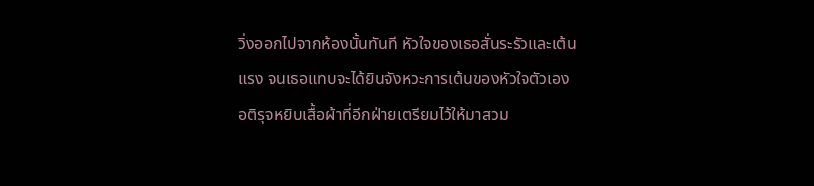วิ่งออกไปจากห้องนั้นทันที หัวใจของเธอสั่นระรัวและเต้นแรง จนเธอแทบจะได้ยินจังหวะการเต้นของหัวใจตัวเอง
อติรุจหยิบเสื้อผ้าที่อีกฝ่ายเตรียมไว้ให้มาสวม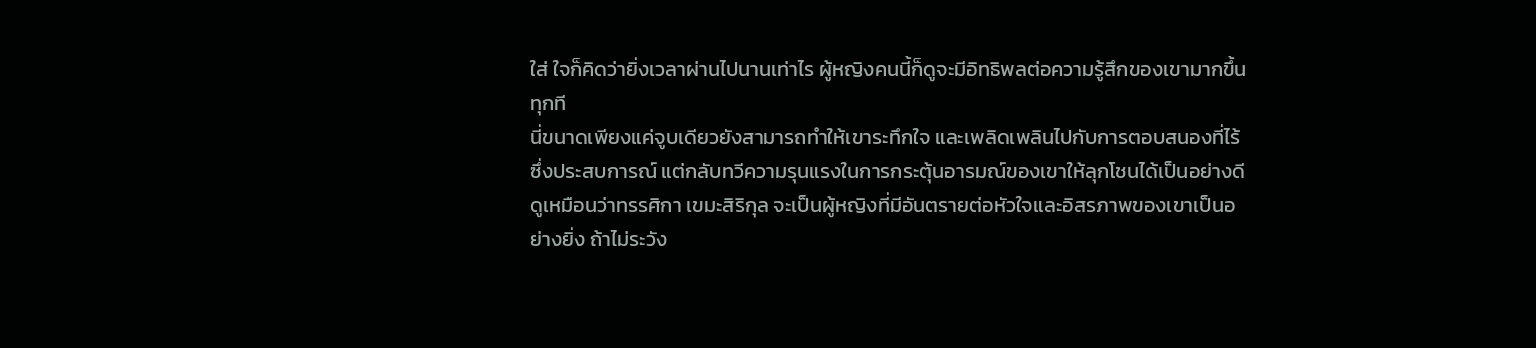ใส่ ใจก็คิดว่ายิ่งเวลาผ่านไปนานเท่าไร ผู้หญิงคนนี้ก็ดูจะมีอิทธิพลต่อความรู้สึกของเขามากขึ้นทุกที
นี่ขนาดเพียงแค่จูบเดียวยังสามารถทำให้เขาระทึกใจ และเพลิดเพลินไปกับการตอบสนองที่ไร้ซึ่งประสบการณ์ แต่กลับทวีความรุนแรงในการกระตุ้นอารมณ์ของเขาให้ลุกโชนได้เป็นอย่างดี
ดูเหมือนว่าทรรศิกา เขมะสิริกุล จะเป็นผู้หญิงที่มีอันตรายต่อหัวใจและอิสรภาพของเขาเป็นอย่างยิ่ง ถ้าไม่ระวัง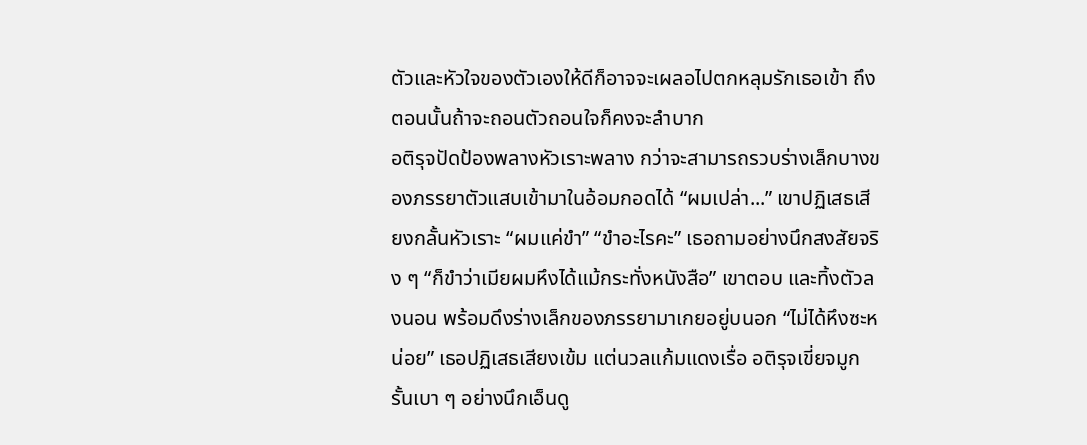ตัวและหัวใจของตัวเองให้ดีก็อาจจะเผลอไปตกหลุมรักเธอเข้า ถึงตอนนั้นถ้าจะถอนตัวถอนใจก็คงจะลำบาก
อติรุจปัดป้องพลางหัวเราะพลาง กว่าจะสามารถรวบร่างเล็กบางของภรรยาตัวแสบเข้ามาในอ้อมกอดได้ “ผมเปล่า...” เขาปฏิเสธเสียงกลั้นหัวเราะ “ผมแค่ขำ” “ขำอะไรคะ” เธอถามอย่างนึกสงสัยจริง ๆ “ก็ขำว่าเมียผมหึงได้แม้กระทั่งหนังสือ” เขาตอบ และทิ้งตัวลงนอน พร้อมดึงร่างเล็กของภรรยามาเกยอยู่บนอก “ไม่ได้หึงซะหน่อย” เธอปฏิเสธเสียงเข้ม แต่นวลแก้มแดงเรื่อ อติรุจเขี่ยจมูกรั้นเบา ๆ อย่างนึกเอ็นดู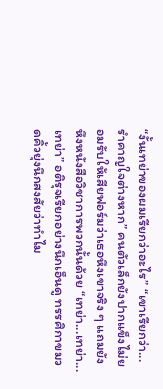“งั้นเทย่าของผมเรียกว่าอะไร” “เขาเรียกว่า...รำคาญใจต่างหาก” คนตัวเล็กยังปากแข็งไม่ยอมรับให้เสียฟอร์มว่าเธอหึงเขาจริง ๆ แถมยังหึงหนังสือวิชาการพวกนั้นด้วย “เทย่า...เทย่า...เทย่า” อติรุจเรียกอย่างนึกเอ็นดู ทรรศิกาขมวดคิ้วยุ่งนึกสงสัยว่าทำไม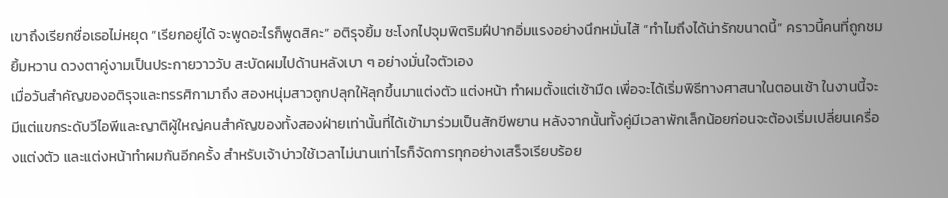เขาถึงเรียกชื่อเธอไม่หยุด “เรียกอยู่ได้ จะพูดอะไรก็พูดสิคะ” อติรุจยิ้ม ชะโงกไปจุมพิตริมฝีปากอิ่มแรงอย่างนึกหมั่นไส้ “ทำไมถึงได้น่ารักขนาดนี้” คราวนี้คนที่ถูกชมยิ้มหวาน ดวงตาคู่งามเป็นประกายวาววับ สะบัดผมไปด้านหลังเบา ๆ อย่างมั่นใจตัวเอง
เมื่อวันสำคัญของอติรุจและทรรศิกามาถึง สองหนุ่มสาวถูกปลุกให้ลุกขึ้นมาแต่งตัว แต่งหน้า ทำผมตั้งแต่เช้ามืด เพื่อจะได้เริ่มพิธีทางศาสนาในตอนเช้า ในงานนี้จะมีแต่แขกระดับวีไอพีและญาติผู้ใหญ่คนสำคัญของทั้งสองฝ่ายเท่านั้นที่ได้เข้ามาร่วมเป็นสักขีพยาน หลังจากนั้นทั้งคู่มีเวลาพักเล็กน้อยก่อนจะต้องเริ่มเปลี่ยนเครื่องแต่งตัว และแต่งหน้าทำผมกันอีกครั้ง สำหรับเจ้าบ่าวใช้เวลาไม่นานเท่าไรก็จัดการทุกอย่างเสร็จเรียบร้อย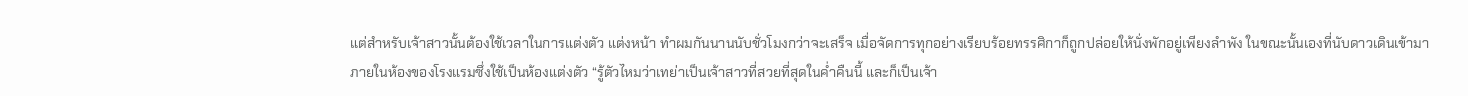แต่สำหรับเจ้าสาวนั้นต้องใช้เวลาในการแต่งตัว แต่งหน้า ทำผมกันนานนับชั่วโมงกว่าจะเสร็จ เมื่อจัดการทุกอย่างเรียบร้อยทรรศิกาก็ถูกปล่อยให้นั่งพักอยู่เพียงลำพัง ในขณะนั้นเองที่นับดาวเดินเข้ามาภายในห้องของโรงแรมซึ่งใช้เป็นห้องแต่งตัว “รู้ตัวไหมว่าเทย่าเป็นเจ้าสาวที่สวยที่สุดในค่ำคืนนี้ และก็เป็นเจ้า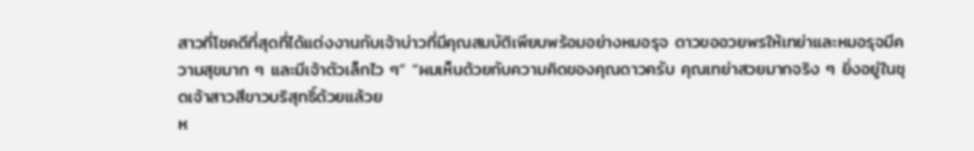สาวที่โชคดีที่สุดที่ได้แต่งงานกับเจ้าบ่าวที่มีคุณสมบัติเพียบพร้อมอย่างหมอรุจ ดาวขออวยพรให้เทย่าและหมอรุจมีความสุขมาก ๆ และมีเจ้าตัวเล็กไว ๆ” “ผมเห็นด้วยกับความคิดของคุณดาวครับ คุณเทย่าสวยมากจริง ๆ ยิ่งอยู่ในชุดเจ้าสาวสีขาวบริสุทธิ์ด้วยแล้วย
ห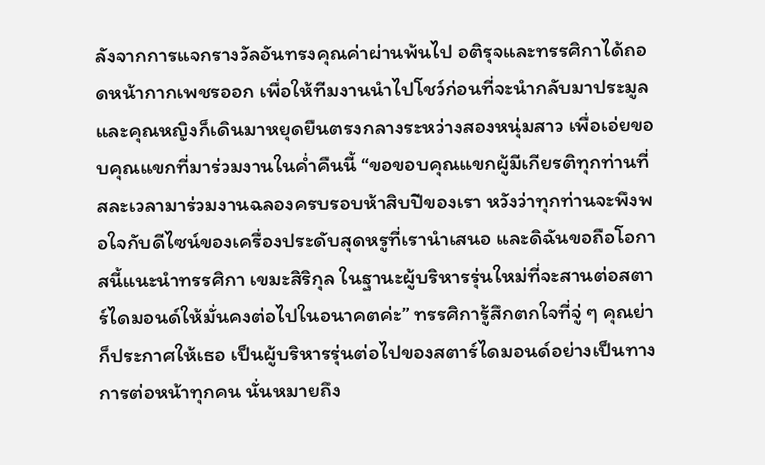ลังจากการแจกรางวัลอันทรงคุณค่าผ่านพ้นไป อติรุจและทรรศิกาได้ถอดหน้ากากเพชรออก เพื่อให้ทีมงานนำไปโชว์ก่อนที่จะนำกลับมาประมูล และคุณหญิงก็เดินมาหยุดยืนตรงกลางระหว่างสองหนุ่มสาว เพื่อเอ่ยขอบคุณแขกที่มาร่วมงานในค่ำคืนนี้ “ขอขอบคุณแขกผู้มีเกียรติทุกท่านที่สละเวลามาร่วมงานฉลองครบรอบห้าสิบปีของเรา หวังว่าทุกท่านจะพึงพอใจกับดีไซน์ของเครื่องประดับสุดหรูที่เรานำเสนอ และดิฉันขอถือโอกาสนี้แนะนำทรรศิกา เขมะสิริกุล ในฐานะผู้บริหารรุ่นใหม่ที่จะสานต่อสตาร์ไดมอนด์ให้มั่นคงต่อไปในอนาคตค่ะ” ทรรศิการู้สึกตกใจที่จู่ ๆ คุณย่าก็ประกาศให้เธอ เป็นผู้บริหารรุ่นต่อไปของสตาร์ไดมอนด์อย่างเป็นทางการต่อหน้าทุกคน นั่นหมายถึง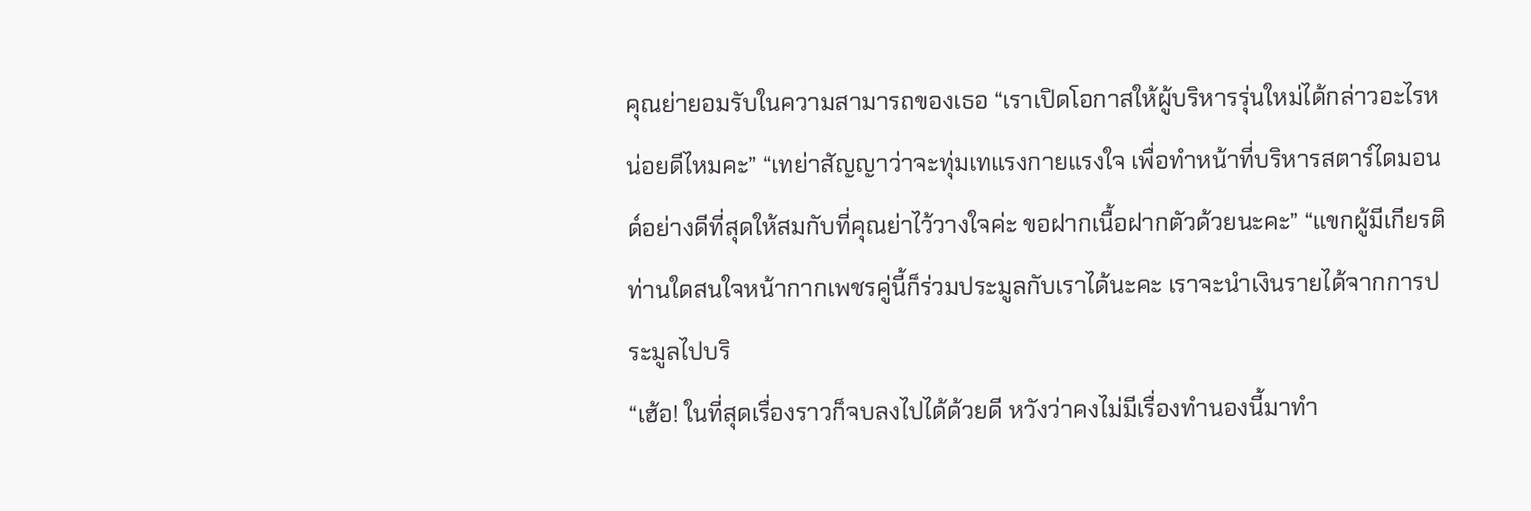คุณย่ายอมรับในความสามารถของเธอ “เราเปิดโอกาสให้ผู้บริหารรุ่นใหม่ได้กล่าวอะไรหน่อยดีไหมคะ” “เทย่าสัญญาว่าจะทุ่มเทแรงกายแรงใจ เพื่อทำหน้าที่บริหารสตาร์ไดมอนด์อย่างดีที่สุดให้สมกับที่คุณย่าไว้วางใจค่ะ ขอฝากเนื้อฝากตัวด้วยนะคะ” “แขกผู้มีเกียรติท่านใดสนใจหน้ากากเพชรคู่นี้ก็ร่วมประมูลกับเราได้นะคะ เราจะนำเงินรายได้จากการประมูลไปบริ
“เฮ้อ! ในที่สุดเรื่องราวก็จบลงไปได้ด้วยดี หวังว่าคงไม่มีเรื่องทำนองนี้มาทำ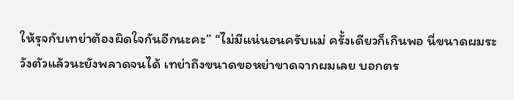ให้รุจกับเทย่าต้องผิดใจกันอีกนะคะ” “ไม่มีแน่นอนครับแม่ ครั้งเดียวก็เกินพอ นี่ขนาดผมระวังตัวแล้วนะยังพลาดจนได้ เทย่าถึงขนาดขอหย่าขาดจากผมเลย บอกตร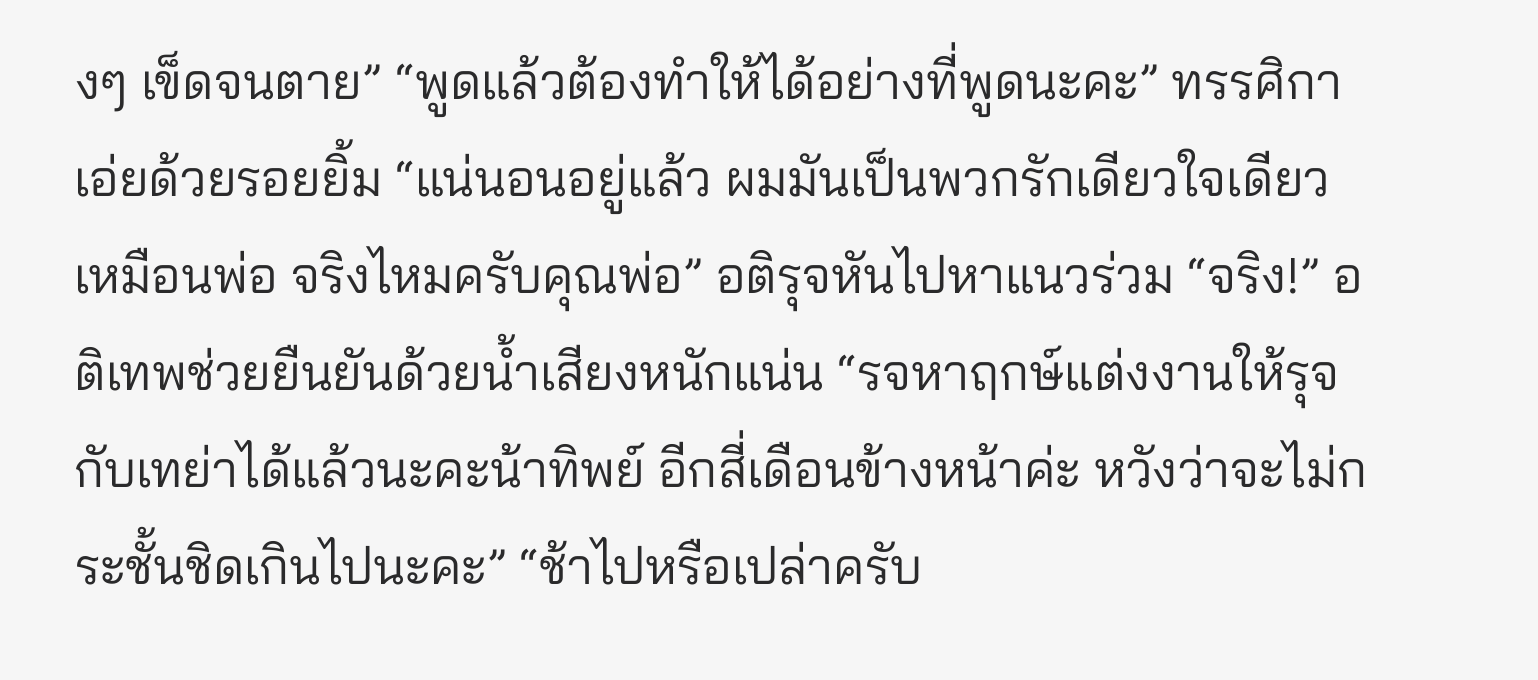งๆ เข็ดจนตาย” “พูดแล้วต้องทำให้ได้อย่างที่พูดนะคะ” ทรรศิกาเอ่ยด้วยรอยยิ้ม “แน่นอนอยู่แล้ว ผมมันเป็นพวกรักเดียวใจเดียวเหมือนพ่อ จริงไหมครับคุณพ่อ” อติรุจหันไปหาแนวร่วม “จริง!” อติเทพช่วยยืนยันด้วยน้ำเสียงหนักแน่น “รจหาฤกษ์แต่งงานให้รุจกับเทย่าได้แล้วนะคะน้าทิพย์ อีกสี่เดือนข้างหน้าค่ะ หวังว่าจะไม่กระชั้นชิดเกินไปนะคะ” “ช้าไปหรือเปล่าครับ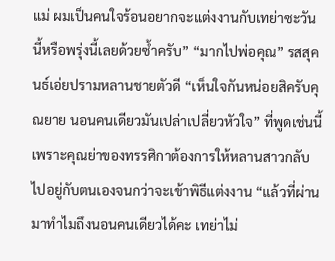แม่ ผมเป็นคนใจร้อนอยากจะแต่งงานกับเทย่าซะวันนี้หรือพรุ่งนี้เลยด้วยซ้ำครับ” “มากไปพ่อคุณ” รสสุคนธ์เอ่ยปรามหลานชายตัวดี “เห็นใจกันหน่อยสิครับคุณยาย นอนคนเดียวมันเปล่าเปลี่ยวหัวใจ” ที่พูดเช่นนี้เพราะคุณย่าของทรรศิกาต้องการให้หลานสาวกลับไปอยู่กับตนเองจนกว่าจะเข้าพิธีแต่งงาน “แล้วที่ผ่านมาทำไมถึงนอนคนเดียวได้คะ เทย่าไม่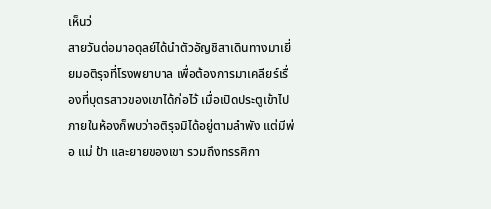เห็นว่
สายวันต่อมาอดุลย์ได้นำตัวอัญชิสาเดินทางมาเยี่ยมอติรุจที่โรงพยาบาล เพื่อต้องการมาเคลียร์เรื่องที่บุตรสาวของเขาได้ก่อไว้ เมื่อเปิดประตูเข้าไปภายในห้องก็พบว่าอติรุจมิได้อยู่ตามลำพัง แต่มีพ่อ แม่ ป้า และยายของเขา รวมถึงทรรศิกา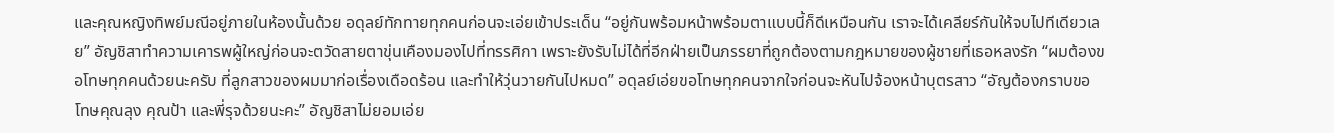และคุณหญิงทิพย์มณีอยู่ภายในห้องนั้นด้วย อดุลย์ทักทายทุกคนก่อนจะเอ่ยเข้าประเด็น “อยู่กันพร้อมหน้าพร้อมตาแบบนี้ก็ดีเหมือนกัน เราจะได้เคลียร์กันให้จบไปทีเดียวเลย” อัญชิสาทำความเคารพผู้ใหญ่ก่อนจะตวัดสายตาขุ่นเคืองมองไปที่ทรรศิกา เพราะยังรับไม่ได้ที่อีกฝ่ายเป็นภรรยาที่ถูกต้องตามกฎหมายของผู้ชายที่เธอหลงรัก “ผมต้องขอโทษทุกคนด้วยนะครับ ที่ลูกสาวของผมมาก่อเรื่องเดือดร้อน และทำให้วุ่นวายกันไปหมด” อดุลย์เอ่ยขอโทษทุกคนจากใจก่อนจะหันไปจ้องหน้าบุตรสาว “อัญต้องกราบขอโทษคุณลุง คุณป้า และพี่รุจด้วยนะคะ” อัญชิสาไม่ยอมเอ่ย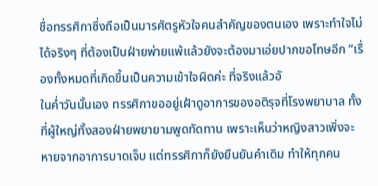ชื่อทรรศิกาซึ่งถือเป็นมารศัตรูหัวใจคนสำคัญของตนเอง เพราะทำใจไม่ได้จริงๆ ที่ต้องเป็นฝ่ายพ่ายแพ้แล้วยังจะต้องมาเอ่ยปากขอโทษอีก “เรื่องทั้งหมดที่เกิดขึ้นเป็นความเข้าใจผิดค่ะ ที่จริงแล้วอั
ในค่ำวันนั้นเอง ทรรศิกาขออยู่เฝ้าดูอาการของอติรุจที่โรงพยาบาล ทั้งที่ผู้ใหญ่ทั้งสองฝ่ายพยายามพูดทัดทาน เพราะเห็นว่าหญิงสาวเพิ่งจะหายจากอาการบาดเจ็บ แต่ทรรศิกาก็ยังยืนยันคำเดิม ทำให้ทุกคน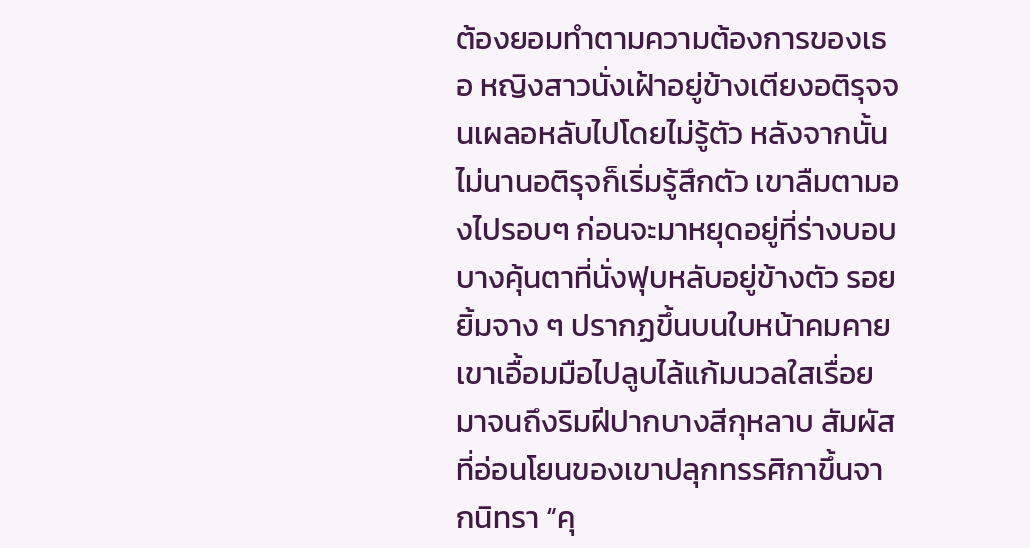ต้องยอมทำตามความต้องการของเธอ หญิงสาวนั่งเฝ้าอยู่ข้างเตียงอติรุจจนเผลอหลับไปโดยไม่รู้ตัว หลังจากนั้นไม่นานอติรุจก็เริ่มรู้สึกตัว เขาลืมตามองไปรอบๆ ก่อนจะมาหยุดอยู่ที่ร่างบอบบางคุ้นตาที่นั่งฟุบหลับอยู่ข้างตัว รอยยิ้มจาง ๆ ปรากฏขึ้นบนใบหน้าคมคาย เขาเอื้อมมือไปลูบไล้แก้มนวลใสเรื่อยมาจนถึงริมฝีปากบางสีกุหลาบ สัมผัสที่อ่อนโยนของเขาปลุกทรรศิกาขึ้นจากนิทรา “คุ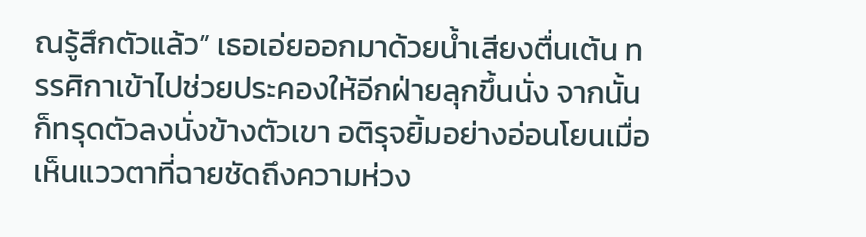ณรู้สึกตัวแล้ว” เธอเอ่ยออกมาด้วยน้ำเสียงตื่นเต้น ทรรศิกาเข้าไปช่วยประคองให้อีกฝ่ายลุกขึ้นนั่ง จากนั้นก็ทรุดตัวลงนั่งข้างตัวเขา อติรุจยิ้มอย่างอ่อนโยนเมื่อเห็นแววตาที่ฉายชัดถึงความห่วง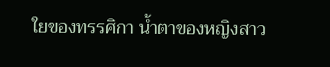ใยของทรรศิกา น้ำตาของหญิงสาว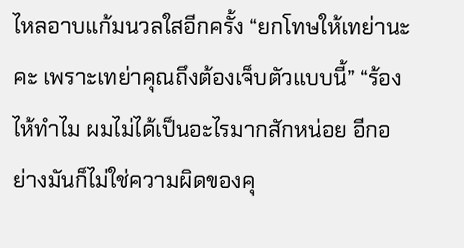ไหลอาบแก้มนวลใสอีกครั้ง “ยกโทษให้เทย่านะคะ เพราะเทย่าคุณถึงต้องเจ็บตัวแบบนี้” “ร้องไห้ทำไม ผมไม่ได้เป็นอะไรมากสักหน่อย อีกอย่างมันก็ไม่ใช่ความผิดของคุ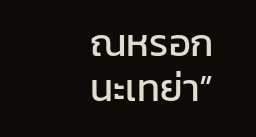ณหรอกนะเทย่า”